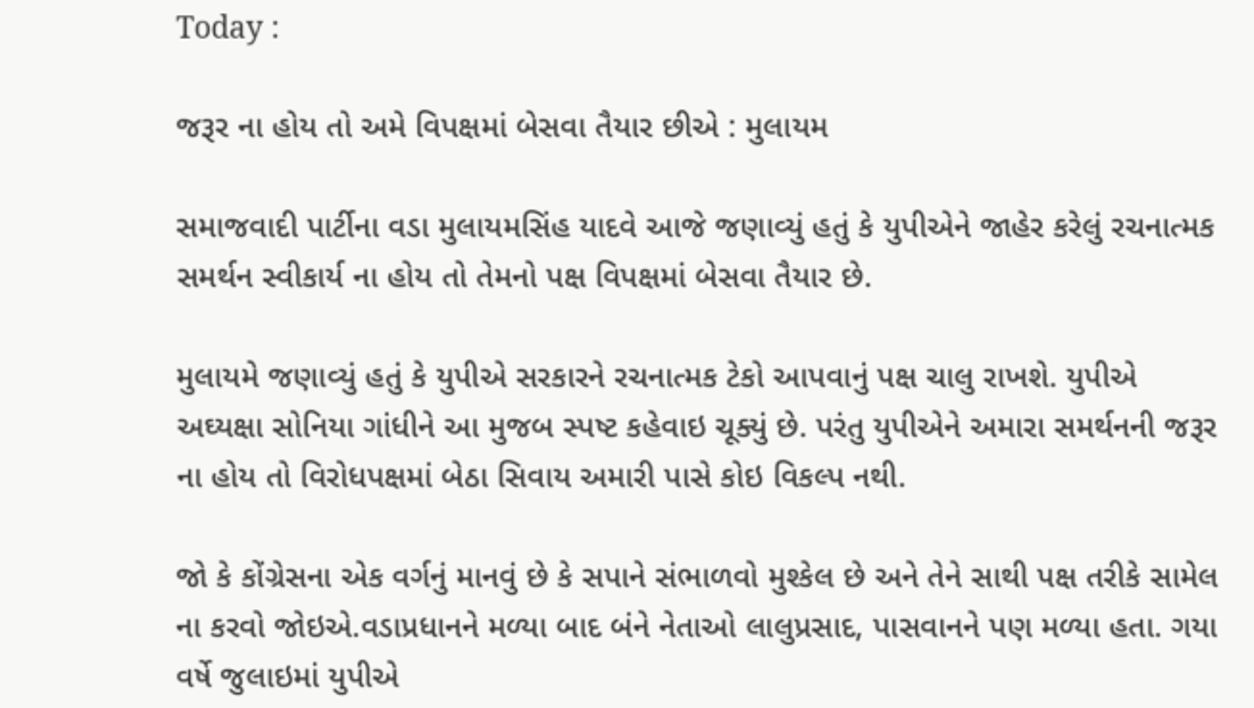Today :

જરૂર ના હોય તો અમે વિપક્ષમાં બેસવા તૈયાર છીએ : મુલાયમ

સમાજવાદી પાર્ટીના વડા મુલાયમસિંહ યાદવે આજે જણાવ્યું હતું કે યુપીએને જાહેર કરેલું રચનાત્મક સમર્થન સ્વીકાર્ય ના હોય તો તેમનો પક્ષ વિપક્ષમાં બેસવા તૈયાર છે.

મુલાયમે જણાવ્યું હતું કે યુપીએ સરકારને રચનાત્મક ટેકો આપવાનું પક્ષ ચાલુ રાખશે. યુપીએ અઘ્યક્ષા સોનિયા ગાંધીને આ મુજબ સ્પષ્ટ કહેવાઇ ચૂક્યું છે. પરંતુ યુપીએને અમારા સમર્થનની જરૂર ના હોય તો વિરોધપક્ષમાં બેઠા સિવાય અમારી પાસે કોઇ વિકલ્પ નથી.

જો કે કોંગ્રેસના એક વર્ગનું માનવું છે કે સપાને સંભાળવો મુશ્કેલ છે અને તેને સાથી પક્ષ તરીકે સામેલ ના કરવો જોઇએ.વડાપ્રધાનને મળ્યા બાદ બંને નેતાઓ લાલુપ્રસાદ, પાસવાનને પણ મળ્યા હતા. ગયા વર્ષે જુલાઇમાં યુપીએ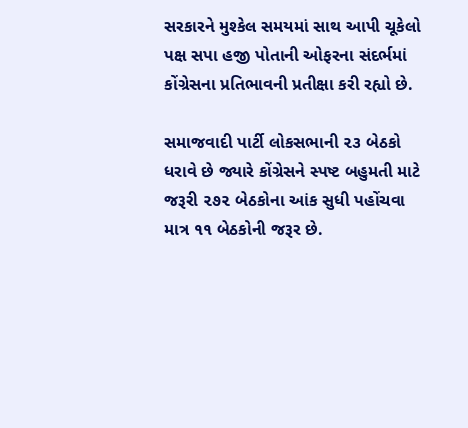સરકારને મુશ્કેલ સમયમાં સાથ આપી ચૂકેલો પક્ષ સપા હજી પોતાની ઓફરના સંદર્ભમાં કોંગ્રેસના પ્રતિભાવની પ્રતીક્ષા કરી રહ્યો છે.

સમાજવાદી પાર્ટી લોકસભાની ૨૩ બેઠકો ધરાવે છે જ્યારે કોંગ્રેસને સ્પષ્ટ બહુમતી માટે જરૂરી ૨૭૨ બેઠકોના આંક સુધી પહોંચવા માત્ર ૧૧ બેઠકોની જરૂર છે.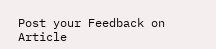Post your Feedback on Article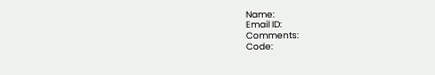Name:
Email ID:
Comments:
Code: